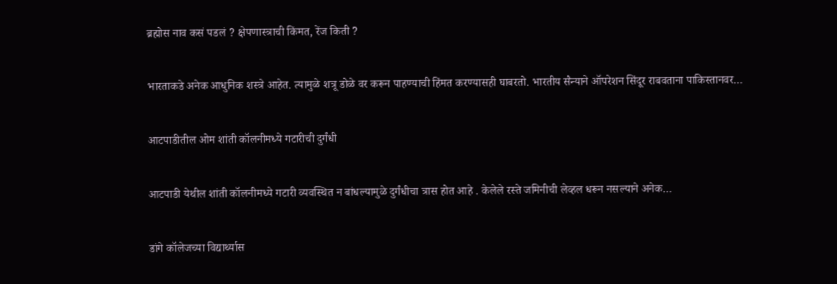ब्रह्मोस नाव कसं पडलं ? क्षेपणास्त्राची किंमत, रेंज किती ?

भारताकडे अनेक आधुनिक शस्त्रे आहेत. त्यामुळे शत्रू डोळे वर करून पाहण्याची हिंमत करण्यासही घाबरतो. भारतीय सैन्याने ऑपरेशन सिंदूर राबवताना पाकिस्तानवर…

आटपाडीतील ओम शांती कॉलनीमध्ये गटारीची दुर्गंधी

आटपाडी येथील शांती कॉलनीमध्ये गटारी व्यवस्थित न बांधल्यामुळे दुर्गंधीचा त्रास होत आहे . केलेले रस्ते जमिनीची लेव्हल धरून नसल्याने अनेक…

डांगे कॉलेजच्या विद्यार्थ्यास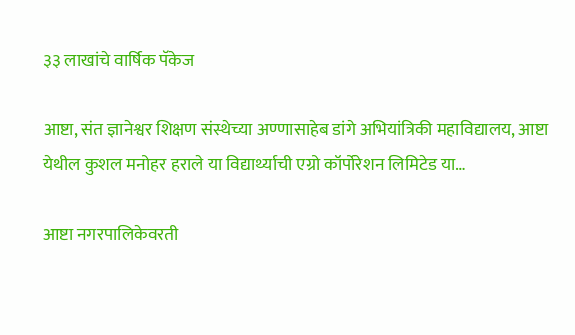३३ लाखांचे वार्षिक पॅकेज

आष्टा, संत ज्ञानेश्वर शिक्षण संस्थेच्या अण्णासाहेब डांगे अभियांत्रिकी महाविद्यालय, आष्टा येथील कुशल मनोहर हराले या विद्यार्थ्याची एग्रो कॉर्पोरेशन लिमिटेड या…

आष्टा नगरपालिकेवरती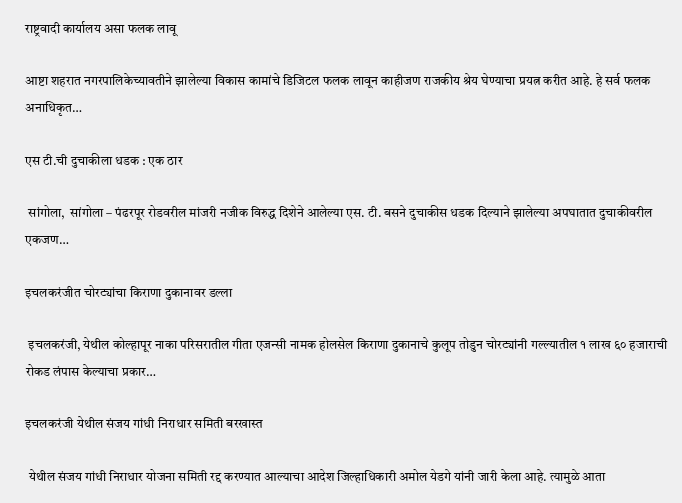राष्ट्रवादी कार्यालय असा फलक लावू

आष्टा शहरात नगरपालिकेच्यावतीने झालेल्या विकास कामांचे डिजिटल फलक लावून काहीजण राजकीय श्रेय घेण्याचा प्रयत्न करीत आहे. हे सर्व फलक अनाधिकृत…

एस टी.ची दुचाकीला धडक : एक ठार

 सांगोला,  सांगोला – पंढरपूर रोडवरील मांजरी नजीक विरुद्ध दिशेने आलेल्या एस. टी. बसने दुचाकीस धडक दिल्याने झालेल्या अपघातात दुचाकीवरील एकजण…

इचलकरंजीत चोरट्यांचा किराणा दुकानावर डल्ला

 इचलकरंजी, येथील कोल्हापूर नाका परिसरातील गीता एजन्सी नामक होलसेल किराणा दुकानाचे कुलूप तोडुन चोरट्यांनी गल्ल्यातील १ लाख ६० हजाराची रोकड लंपास केल्याचा प्रकार…

इचलकरंजी येथील संजय गांधी निराधार समिती बरखास्त

 येथील संजय गांधी निराधार योजना समिती रद्द करण्यात आल्याचा आदेश जिल्हाधिकारी अमोल येडगे यांनी जारी केला आहे. त्यामुळे आता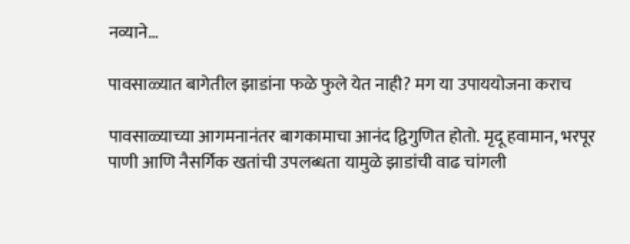नव्याने…

पावसाळ्यात बागेतील झाडांना फळे फुले येत नाही? मग या उपाययोजना कराच

पावसाळ्याच्या आगमनानंतर बागकामाचा आनंद द्विगुणित होतो. मृदू हवामान, भरपूर पाणी आणि नैसर्गिक खतांची उपलब्धता यामुळे झाडांची वाढ चांगली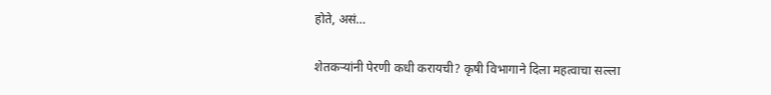होते, असं…

शेतकऱ्यांनी पेरणी कधी करायची? कृषी विभागाने दिला महत्वाचा सल्ला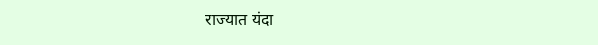राज्यात यंदा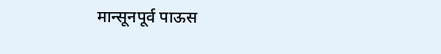मान्सूनपूर्व पाऊस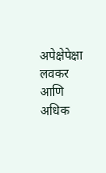अपेक्षेपेक्षा लवकर आणि अधिक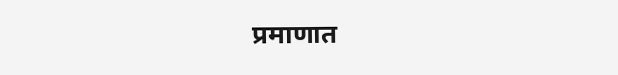प्रमाणात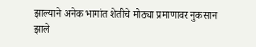झाल्याने अनेक भागांत शेतीचे मोठ्या प्रमाणावर नुकसान झाले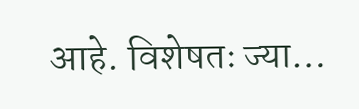आहे. विशेषतः ज्या…